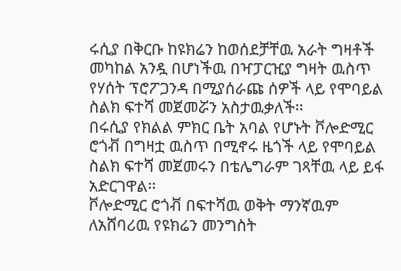ሩሲያ በቅርቡ ከዩክሬን ከወሰደቻቸዉ አራት ግዛቶች መካከል አንዷ በሆነችዉ በዣፓርዢያ ግዛት ዉስጥ የሃሰት ፕሮፖጋንዳ በሚያሰራጩ ሰዎች ላይ የሞባይል ስልክ ፍተሻ መጀመሯን አስታዉቃለች፡፡
በሩሲያ የክልል ምክር ቤት አባል የሆኑት ቮሎድሚር ሮጎቭ በግዛቷ ዉስጥ በሚኖሩ ዜጎች ላይ የሞባይል ስልክ ፍተሻ መጀመሩን በቴሌግራም ገጻቸዉ ላይ ይፋ አድርገዋል፡፡
ቮሎድሚር ሮጎቭ በፍተሻዉ ወቅት ማንኛዉም ለአሸባሪዉ የዩክሬን መንግስት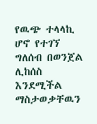የዉጭ ተላላኪ ሆኖ የተገኘ ግለሰብ በወንጀል ሊከሰስ እንደሚችል ማስታወቃቸዉን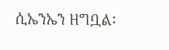ሲኤንኤን ዘግቧል፡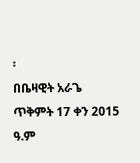፡
በቤዛዊት አራጌ
ጥቅምት 17 ቀን 2015 ዓ.ም